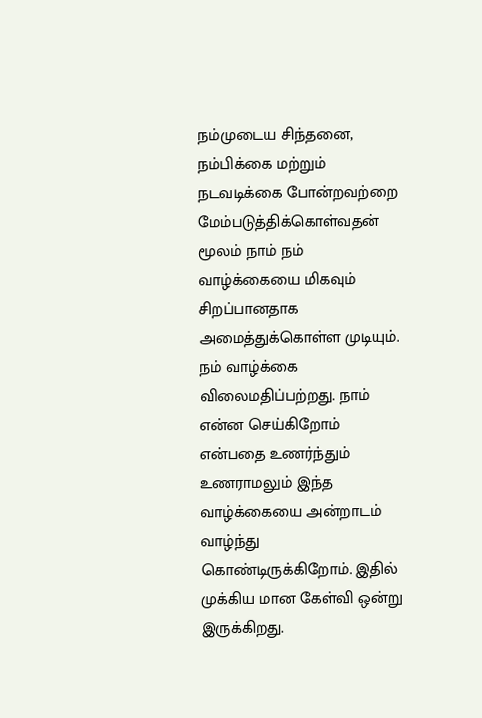நம்முடைய சிந்தனை, நம்பிக்கை மற்றும் நடவடிக்கை போன்றவற்றை மேம்படுத்திக்கொள்வதன் மூலம் நாம் நம் வாழ்க்கையை மிகவும் சிறப்பானதாக அமைத்துக்கொள்ள முடியும்.
நம் வாழ்க்கை விலைமதிப்பற்றது. நாம் என்ன செய்கிறோம் என்பதை உணர்ந்தும் உணராமலும் இந்த வாழ்க்கையை அன்றாடம் வாழ்ந்து கொண்டிருக்கிறோம். இதில் முக்கிய மான கேள்வி ஒன்று இருக்கிறது.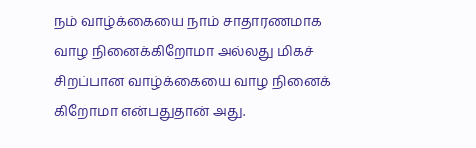நம் வாழ்க்கையை நாம் சாதாரணமாக வாழ நினைக்கிறோமா அல்லது மிகச் சிறப்பான வாழ்க்கையை வாழ நினைக் கிறோமா என்பதுதான் அது.